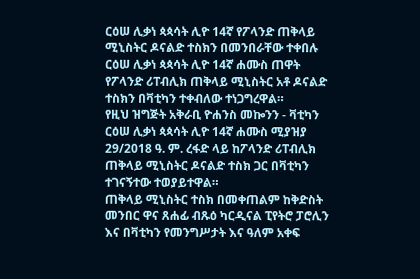ርዕሠ ሊቃነ ጳጳሳት ሊዮ 14ኛ የፖላንድ ጠቅላይ ሚኒስትር ዶናልድ ተስክን በመንበራቸው ተቀበሉ
ርዕሠ ሊቃነ ጳጳሳት ሊዮ 14ኛ ሐሙስ ጠዋት የፖላንድ ሪፐብሊክ ጠቅላይ ሚኒስትር አቶ ዶናልድ ተስክን በቫቲካን ተቀብለው ተነጋግረዋል።
የዚህ ዝግጅት አቅራቢ ዮሐንስ መኰንን - ቫቲካን
ርዕሠ ሊቃነ ጳጳሳት ሊዮ 14ኛ ሐሙስ ሚያዝያ 29/2018 ዓ. ም. ረፋድ ላይ ከፖላንድ ሪፐብሊክ ጠቅላይ ሚኒስትር ዶናልድ ተስክ ጋር በቫቲካን ተገናኝተው ተወያይተዋል።
ጠቅላይ ሚኒስትር ተስክ በመቀጠልም ከቅድስት መንበር ዋና ጸሐፊ ብጹዕ ካርዲናል ፒየትሮ ፓሮሊን እና በቫቲካን የመንግሥታት እና ዓለም አቀፍ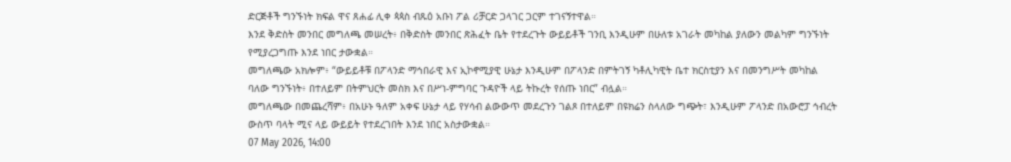ድርጅቶች ግንኙነት ክፍል ዋና ጸሐፊ ሊቀ ጳጳስ ብጹዕ አቡነ ፖል ሪቻርድ ጋላገር ጋርም ተገናኝተዋል።
እንደ ቅድስት መንበር መግለጫ መሠረት፥ በቅድስት መንበር ጽሕፈት ቤት የተደረጉት ውይይቶች ገንቢ እንዲሁም በሁለቱ አገራት መካከል ያለውን መልካም ግንኙነት የሚያረጋግጡ እንደ ነበር ታውቋል።
መግለጫው አክሎም፥ “ውይይቶቹ በፖላንድ ማኅበራዊ እና ኢኮኖሚያዊ ሁኔታ እንዲሁም በፖላንድ በምትገኝ ካቶሊካዊት ቤተ ክርስቲያን እና በመንግሥት መካከል ባለው ግንኙነት፥ በተለይም በትምህርት መስክ እና በሥነ-ምግባር ጉዳዮች ላይ ትኩረት የሰጡ ነበር” ብሏል።
መግለጫው በመጨረሻም፥ በአሁኑ ዓለም አቀፍ ሁኔታ ላይ የሃሳብ ልውውጥ መደረጉን ገልጾ በተለይም በዩክሬን ስላለው ግጭት፣ እንዲሁም ፖላንድ በአውሮፓ ኅብረት ውስጥ ባላት ሚና ላይ ውይይት የተደረገበት እንደ ነበር አስታውቋል።
07 May 2026, 14:00